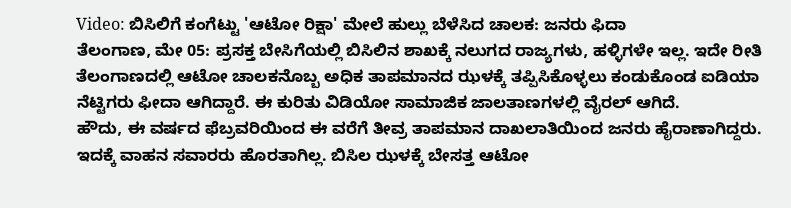Video: ಬಿಸಿಲಿಗೆ ಕಂಗೆಟ್ಟು 'ಆಟೋ ರಿಕ್ಷಾ' ಮೇಲೆ ಹುಲ್ಲು ಬೆಳೆಸಿದ ಚಾಲಕ: ಜನರು ಫಿದಾ
ತೆಲಂಗಾಣ, ಮೇ 05: ಪ್ರಸಕ್ತ ಬೇಸಿಗೆಯಲ್ಲಿ ಬಿಸಿಲಿನ ಶಾಖಕ್ಕೆ ನಲುಗದ ರಾಜ್ಯಗಳು, ಹಳ್ಳಿಗಳೇ ಇಲ್ಲ. ಇದೇ ರೀತಿ ತೆಲಂಗಾಣದಲ್ಲಿ ಆಟೋ ಚಾಲಕನೊಬ್ಬ ಅಧಿಕ ತಾಪಮಾನದ ಝಳಕ್ಕೆ ತಪ್ಪಿಸಿಕೊಳ್ಳಲು ಕಂಡುಕೊಂಡ ಐಡಿಯಾ ನೆಟ್ಟಿಗರು ಫೀದಾ ಆಗಿದ್ದಾರೆ. ಈ ಕುರಿತು ವಿಡಿಯೋ ಸಾಮಾಜಿಕ ಜಾಲತಾಣಗಳಲ್ಲಿ ವೈರಲ್ ಆಗಿದೆ.
ಹೌದು, ಈ ವರ್ಷದ ಫೆಬ್ರವರಿಯಿಂದ ಈ ವರೆಗೆ ತೀವ್ರ ತಾಪಮಾನ ದಾಖಲಾತಿಯಿಂದ ಜನರು ಹೈರಾಣಾಗಿದ್ದರು. ಇದಕ್ಕೆ ವಾಹನ ಸವಾರರು ಹೊರತಾಗಿಲ್ಲ. ಬಿಸಿಲ ಝಳಕ್ಕೆ ಬೇಸತ್ತ ಆಟೋ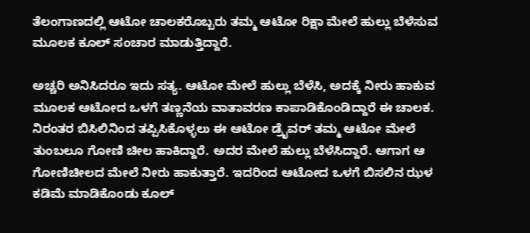ತೆಲಂಗಾಣದಲ್ಲಿ ಆಟೋ ಚಾಲಕರೊಬ್ಬರು ತಮ್ಮ ಆಟೋ ರಿಕ್ಷಾ ಮೇಲೆ ಹುಲ್ಲು ಬೆಳೆಸುವ ಮೂಲಕ ಕೂಲ್ ಸಂಚಾರ ಮಾಡುತ್ತಿದ್ದಾರೆ.

ಅಚ್ಚರಿ ಅನಿಸಿದರೂ ಇದು ಸತ್ಯ. ಆಟೋ ಮೇಲೆ ಹುಲ್ಲು ಬೆಳೆಸಿ, ಅದಕ್ಕೆ ನೀರು ಹಾಕುವ ಮೂಲಕ ಆಟೋದ ಒಳಗೆ ತಣ್ಣನೆಯ ವಾತಾವರಣ ಕಾಪಾಡಿಕೊಂಡಿದ್ದಾರೆ ಈ ಚಾಲಕ.
ನಿರಂತರ ಬಿಸಿಲಿನಿಂದ ತಪ್ಪಿಸಿಕೊಳ್ಳಲು ಈ ಆಟೋ ಡ್ರೈವರ್ ತಮ್ಮ ಆಟೋ ಮೇಲೆ ತುಂಬಲೂ ಗೋಣಿ ಚೀಲ ಹಾಕಿದ್ದಾರೆ. ಅದರ ಮೇಲೆ ಹುಲ್ಲು ಬೆಳೆಸಿದ್ದಾರೆ. ಆಗಾಗ ಆ ಗೋಣಿಚೀಲದ ಮೇಲೆ ನೀರು ಹಾಕುತ್ತಾರೆ. ಇದರಿಂದ ಆಟೋದ ಒಳಗೆ ಬಿಸಲಿನ ಝಳ ಕಡಿಮೆ ಮಾಡಿಕೊಂಡು ಕೂಲ್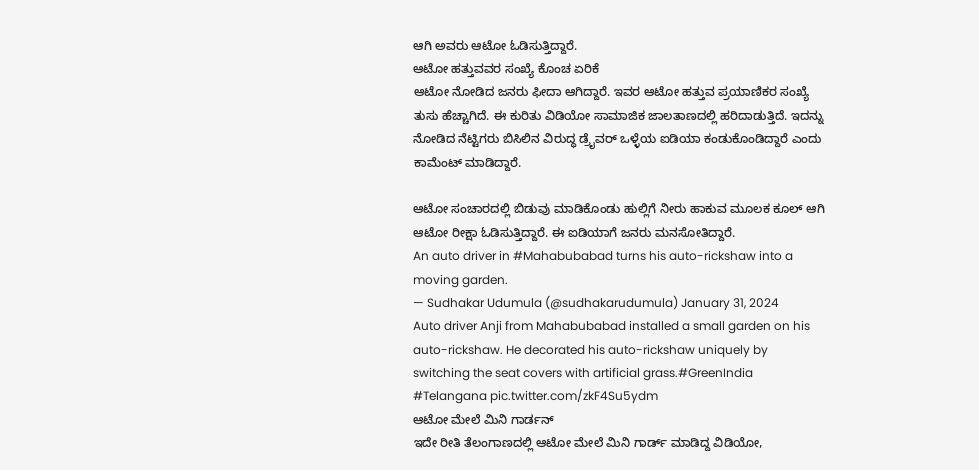ಆಗಿ ಅವರು ಆಟೋ ಓಡಿಸುತ್ತಿದ್ದಾರೆ.
ಆಟೋ ಹತ್ತುವವರ ಸಂಖ್ಯೆ ಕೊಂಚ ಏರಿಕೆ
ಆಟೋ ನೋಡಿದ ಜನರು ಫೀದಾ ಆಗಿದ್ದಾರೆ. ಇವರ ಆಟೋ ಹತ್ತುವ ಪ್ರಯಾಣಿಕರ ಸಂಖ್ಯೆ ತುಸು ಹೆಚ್ಚಾಗಿದೆ. ಈ ಕುರಿತು ವಿಡಿಯೋ ಸಾಮಾಜಿಕ ಜಾಲತಾಣದಲ್ಲಿ ಹರಿದಾಡುತ್ತಿದೆ. ಇದನ್ನು ನೋಡಿದ ನೆಟ್ಟಿಗರು ಬಿಸಿಲಿನ ವಿರುದ್ಧ ಡ್ರೈವರ್ ಒಳ್ಳೆಯ ಐಡಿಯಾ ಕಂಡುಕೊಂಡಿದ್ದಾರೆ ಎಂದು ಕಾಮೆಂಟ್ ಮಾಡಿದ್ದಾರೆ.

ಆಟೋ ಸಂಚಾರದಲ್ಲಿ ಬಿಡುವು ಮಾಡಿಕೊಂಡು ಹುಲ್ಲಿಗೆ ನೀರು ಹಾಕುವ ಮೂಲಕ ಕೂಲ್ ಆಗಿ ಆಟೋ ರೀಕ್ಷಾ ಓಡಿಸುತ್ತಿದ್ದಾರೆ. ಈ ಐಡಿಯಾಗೆ ಜನರು ಮನಸೋತಿದ್ದಾರೆ.
An auto driver in #Mahabubabad turns his auto-rickshaw into a moving garden.
— Sudhakar Udumula (@sudhakarudumula) January 31, 2024
Auto driver Anji from Mahabubabad installed a small garden on his auto-rickshaw. He decorated his auto-rickshaw uniquely by switching the seat covers with artificial grass.#GreenIndia #Telangana pic.twitter.com/zkF4Su5ydm
ಆಟೋ ಮೇಲೆ ಮಿನಿ ಗಾರ್ಡನ್
ಇದೇ ರೀತಿ ತೆಲಂಗಾಣದಲ್ಲಿ ಆಟೋ ಮೇಲೆ ಮಿನಿ ಗಾರ್ಡ್ ಮಾಡಿದ್ದ ವಿಡಿಯೋ,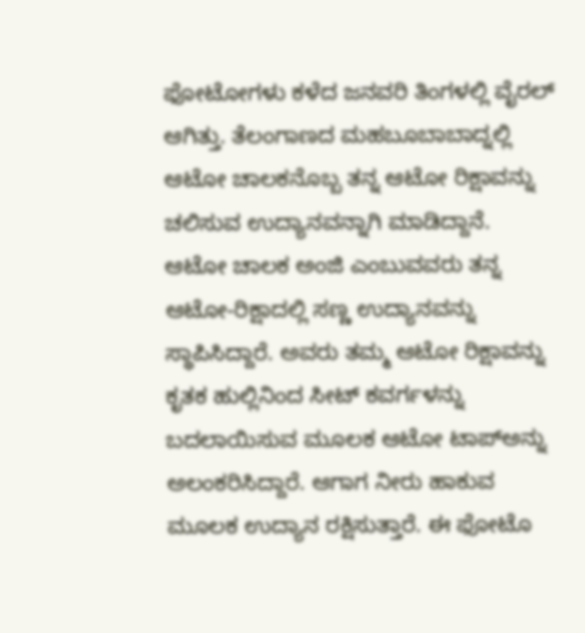ಫೋಟೋಗಳು ಕಳೆದ ಜನವರಿ ತಿಂಗಳಲ್ಲಿ ವೈರಲ್ ಆಗಿತ್ತು. ತೆಲಂಗಾಣದ ಮಹಬೂಬಾಬಾದ್ನಲ್ಲಿ ಆಟೋ ಚಾಲಕನೊಬ್ಬ ತನ್ನ ಆಟೋ ರಿಕ್ಷಾವನ್ನು ಚಲಿಸುವ ಉದ್ಯಾನವನ್ನಾಗಿ ಮಾಡಿದ್ದಾನೆ.
ಆಟೋ ಚಾಲಕ ಅಂಜಿ ಎಂಬುವವರು ತನ್ನ ಆಟೋ-ರಿಕ್ಷಾದಲ್ಲಿ ಸಣ್ಣ ಉದ್ಯಾನವನ್ನು ಸ್ಥಾಪಿಸಿದ್ದಾರೆ. ಅವರು ತಮ್ಮ ಆಟೋ ರಿಕ್ಷಾವನ್ನು ಕೃತಕ ಹುಲ್ಲಿನಿಂದ ಸೀಟ್ ಕವರ್ಗಳನ್ನು ಬದಲಾಯಿಸುವ ಮೂಲಕ ಆಟೋ ಟಾಪ್ಅನ್ನು ಅಲಂಕರಿಸಿದ್ದಾರೆ. ಆಗಾಗ ನೀರು ಹಾಕುವ ಮೂಲಕ ಉದ್ಯಾನ ರಕ್ಷಿಸುತ್ತಾರೆ. ಈ ಫೋಟೊ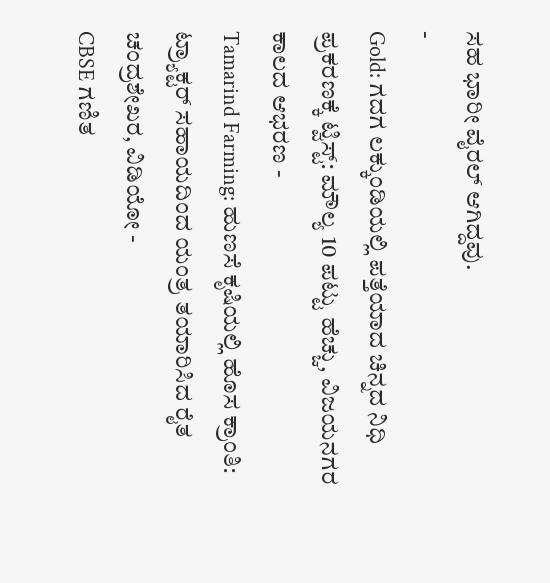ಸಹ ಭಾರೀ ವೈರಲ್ ಆಗಿದ್ದವು.
-
Gold: ಗದಗ ಲಕ್ಕುಂಡಿಯಲ್ಲಿ ಪತ್ತೆಯಾದ ಚಿನ್ನದ ನಿಧಿ ಪ್ರಕರಣಕ್ಕೆ ಟ್ವಿಸ್ಟ್: ಮೌಲ್ಯ 10 ಪಟ್ಟು ಹೆಚ್ಚು, ವಿಜಯನಗರ ಕಾಲದ ಆಭರಣ -
Tamarind Farming: ಹುಣಸೆ ಕೃಷಿಯಲ್ಲಿ ಹೊಸ ಕ್ರಾಂತಿ: ಟ್ರ್ಯಾಕ್ಟರ್ ಸಹಾಯದಿಂದ ಯಂತ್ರ ತಯಾರಿಸಿದ ರೈತ ಚಂದ್ರಶೇಖರ, ವಿಡಿಯೋ -
CBSE ಗಣಿತ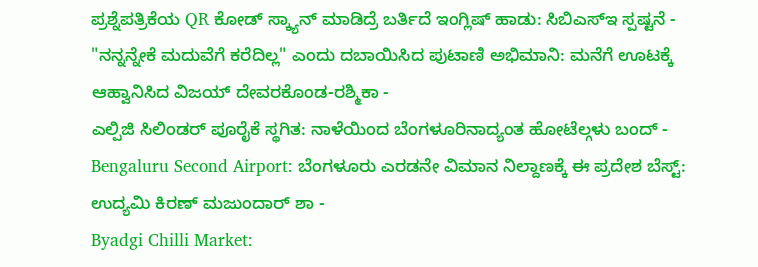ಪ್ರಶ್ನೆಪತ್ರಿಕೆಯ QR ಕೋಡ್ ಸ್ಕ್ಯಾನ್ ಮಾಡಿದ್ರೆ ಬರ್ತಿದೆ ಇಂಗ್ಲಿಷ್ ಹಾಡು: ಸಿಬಿಎಸ್ಇ ಸ್ಪಷ್ಟನೆ -
"ನನ್ನನ್ನೇಕೆ ಮದುವೆಗೆ ಕರೆದಿಲ್ಲ" ಎಂದು ದಬಾಯಿಸಿದ ಪುಟಾಣಿ ಅಭಿಮಾನಿ: ಮನೆಗೆ ಊಟಕ್ಕೆ ಆಹ್ವಾನಿಸಿದ ವಿಜಯ್ ದೇವರಕೊಂಡ-ರಶ್ಮಿಕಾ -
ಎಲ್ಪಿಜಿ ಸಿಲಿಂಡರ್ ಪೂರೈಕೆ ಸ್ಥಗಿತ: ನಾಳೆಯಿಂದ ಬೆಂಗಳೂರಿನಾದ್ಯಂತ ಹೋಟೆಲ್ಗಳು ಬಂದ್ -
Bengaluru Second Airport: ಬೆಂಗಳೂರು ಎರಡನೇ ವಿಮಾನ ನಿಲ್ದಾಣಕ್ಕೆ ಈ ಪ್ರದೇಶ ಬೆಸ್ಟ್: ಉದ್ಯಮಿ ಕಿರಣ್ ಮಜುಂದಾರ್ ಶಾ -
Byadgi Chilli Market: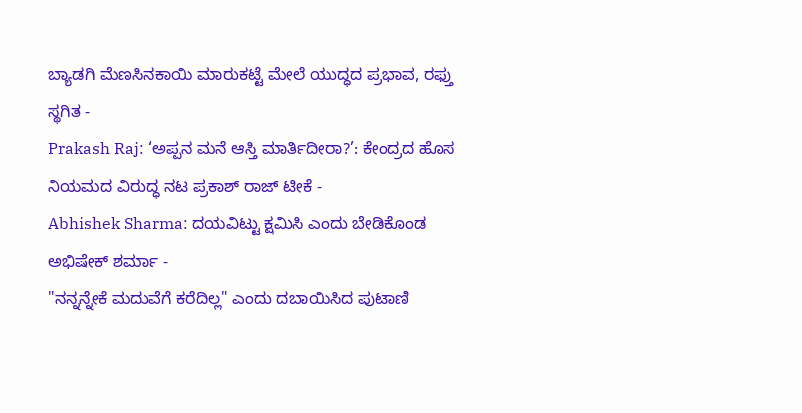ಬ್ಯಾಡಗಿ ಮೆಣಸಿನಕಾಯಿ ಮಾರುಕಟ್ಟೆ ಮೇಲೆ ಯುದ್ಧದ ಪ್ರಭಾವ, ರಫ್ತು ಸ್ಥಗಿತ -
Prakash Raj: ‘ಅಪ್ಪನ ಮನೆ ಆಸ್ತಿ ಮಾರ್ತಿದೀರಾ?’: ಕೇಂದ್ರದ ಹೊಸ ನಿಯಮದ ವಿರುದ್ಧ ನಟ ಪ್ರಕಾಶ್ ರಾಜ್ ಟೀಕೆ -
Abhishek Sharma: ದಯವಿಟ್ಟು ಕ್ಷಮಿಸಿ ಎಂದು ಬೇಡಿಕೊಂಡ ಅಭಿಷೇಕ್ ಶರ್ಮಾ -
"ನನ್ನನ್ನೇಕೆ ಮದುವೆಗೆ ಕರೆದಿಲ್ಲ" ಎಂದು ದಬಾಯಿಸಿದ ಪುಟಾಣಿ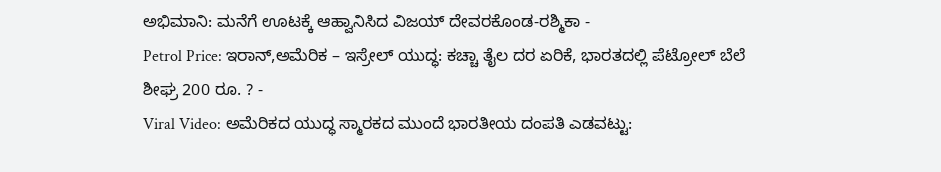ಅಭಿಮಾನಿ: ಮನೆಗೆ ಊಟಕ್ಕೆ ಆಹ್ವಾನಿಸಿದ ವಿಜಯ್ ದೇವರಕೊಂಡ-ರಶ್ಮಿಕಾ -
Petrol Price: ಇರಾನ್,ಅಮೆರಿಕ – ಇಸ್ರೇಲ್ ಯುದ್ಧ: ಕಚ್ಚಾ ತೈಲ ದರ ಏರಿಕೆ, ಭಾರತದಲ್ಲಿ ಪೆಟ್ರೋಲ್ ಬೆಲೆ ಶೀಘ್ರ 200 ರೂ. ? -
Viral Video: ಅಮೆರಿಕದ ಯುದ್ಧ ಸ್ಮಾರಕದ ಮುಂದೆ ಭಾರತೀಯ ದಂಪತಿ ಎಡವಟ್ಟು: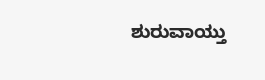ಶುರುವಾಯ್ತು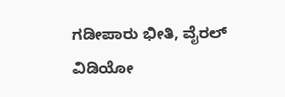ಗಡೀಪಾರು ಭೀತಿ, ವೈರಲ್ ವಿಡಿಯೋ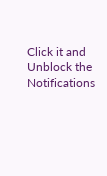Click it and Unblock the Notifications